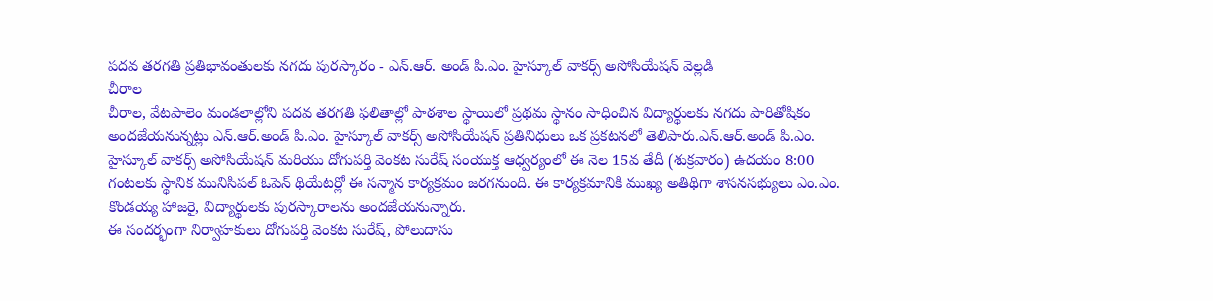పదవ తరగతి ప్రతిభావంతులకు నగదు పురస్కారం - ఎన్.ఆర్. అండ్ పి.ఎం. హైస్కూల్ వాకర్స్ అసోసియేషన్ వెల్లడి
చీరాల
చీరాల, వేటపాలెం మండలాల్లోని పదవ తరగతి ఫలితాల్లో పాఠశాల స్థాయిలో ప్రథమ స్థానం సాధించిన విద్యార్థులకు నగదు పారితోషికం అందజేయనున్నట్లు ఎన్.ఆర్.అండ్ పి.ఎం. హైస్కూల్ వాకర్స్ అసోసియేషన్ ప్రతినిధులు ఒక ప్రకటనలో తెలిపారు.ఎన్.ఆర్.అండ్ పి.ఎం. హైస్కూల్ వాకర్స్ అసోసియేషన్ మరియు దోగుపర్తి వెంకట సురేష్ సంయుక్త ఆధ్వర్యంలో ఈ నెల 15వ తేదీ (శుక్రవారం) ఉదయం 8:00 గంటలకు స్థానిక మునిసిపల్ ఓపెన్ థియేటర్లో ఈ సన్మాన కార్యక్రమం జరగనుంది. ఈ కార్యక్రమానికి ముఖ్య అతిథిగా శాసనసభ్యులు ఎం.ఎం. కొండయ్య హాజరై, విద్యార్థులకు పురస్కారాలను అందజేయనున్నారు.
ఈ సందర్భంగా నిర్వాహకులు దోగుపర్తి వెంకట సురేష్, పోలుదాసు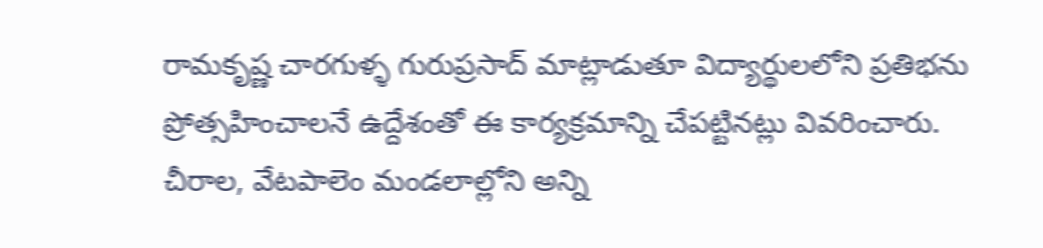రామకృష్ణ చారగుళ్ళ గురుప్రసాద్ మాట్లాడుతూ విద్యార్థులలోని ప్రతిభను ప్రోత్సహించాలనే ఉద్దేశంతో ఈ కార్యక్రమాన్ని చేపట్టినట్లు వివరించారు. చీరాల, వేటపాలెం మండలాల్లోని అన్ని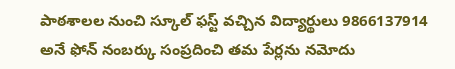పాఠశాలల నుంచి స్కూల్ ఫస్ట్ వచ్చిన విద్యార్థులు 9866137914 అనే ఫోన్ నంబర్కు సంప్రదించి తమ పేర్లను నమోదు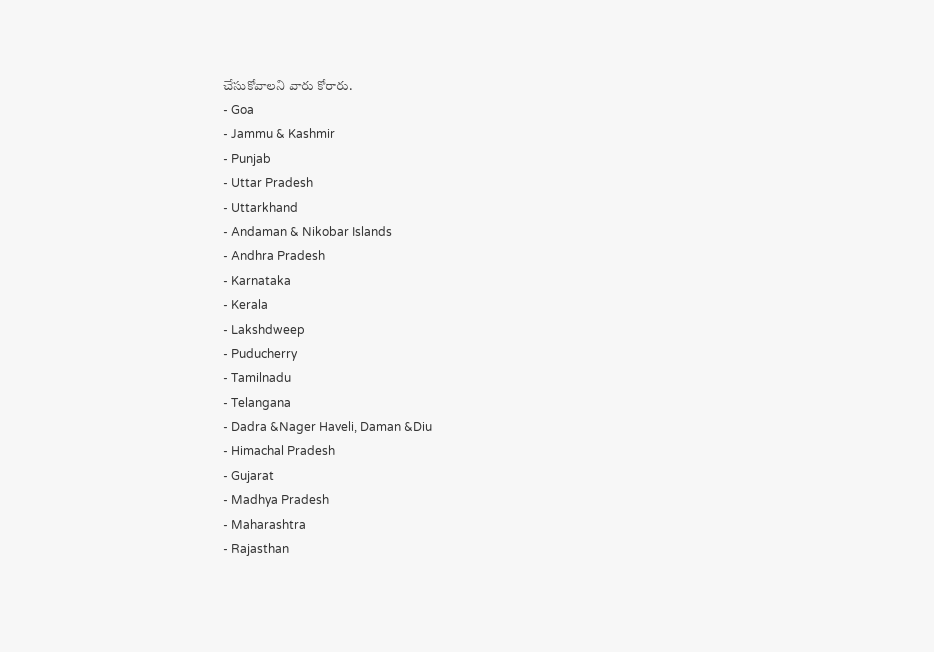చేసుకోవాలని వారు కోరారు.
- Goa
- Jammu & Kashmir
- Punjab
- Uttar Pradesh
- Uttarkhand
- Andaman & Nikobar Islands
- Andhra Pradesh
- Karnataka
- Kerala
- Lakshdweep
- Puducherry
- Tamilnadu
- Telangana
- Dadra &Nager Haveli, Daman &Diu
- Himachal Pradesh
- Gujarat
- Madhya Pradesh
- Maharashtra
- Rajasthan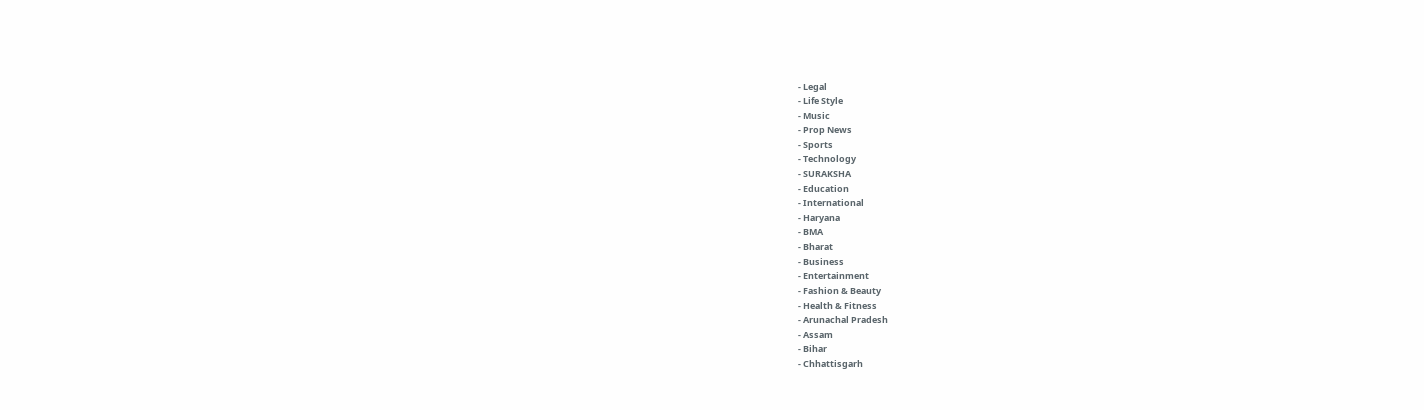- Legal
- Life Style
- Music
- Prop News
- Sports
- Technology
- SURAKSHA
- Education
- International
- Haryana
- BMA
- Bharat
- Business
- Entertainment
- Fashion & Beauty
- Health & Fitness
- Arunachal Pradesh
- Assam
- Bihar
- Chhattisgarh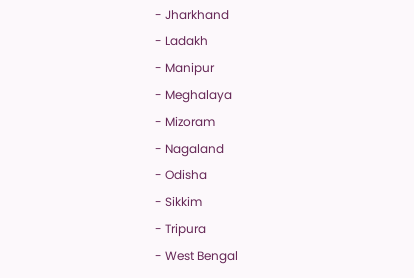- Jharkhand
- Ladakh
- Manipur
- Meghalaya
- Mizoram
- Nagaland
- Odisha
- Sikkim
- Tripura
- West Bengal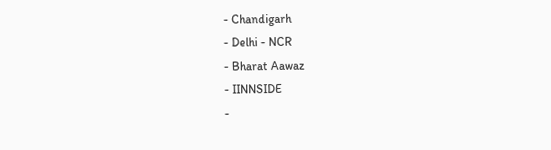- Chandigarh
- Delhi - NCR
- Bharat Aawaz
- IINNSIDE
-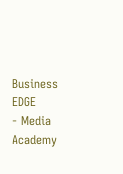Business EDGE
- Media Academy